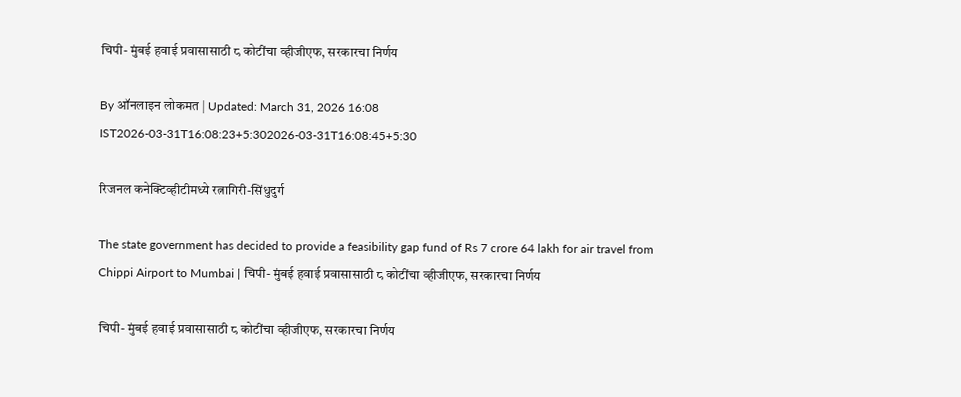चिपी- मुंबई हवाई प्रवासासाठी ८ कोटींचा व्हीजीएफ, सरकारचा निर्णय

By ऑनलाइन लोकमत | Updated: March 31, 2026 16:08 IST2026-03-31T16:08:23+5:302026-03-31T16:08:45+5:30

रिजनल कनेक्टिव्हीटीमध्ये रत्नागिरी-सिंधुदुर्ग

The state government has decided to provide a feasibility gap fund of Rs 7 crore 64 lakh for air travel from Chippi Airport to Mumbai | चिपी- मुंबई हवाई प्रवासासाठी ८ कोटींचा व्हीजीएफ, सरकारचा निर्णय

चिपी- मुंबई हवाई प्रवासासाठी ८ कोटींचा व्हीजीएफ, सरकारचा निर्णय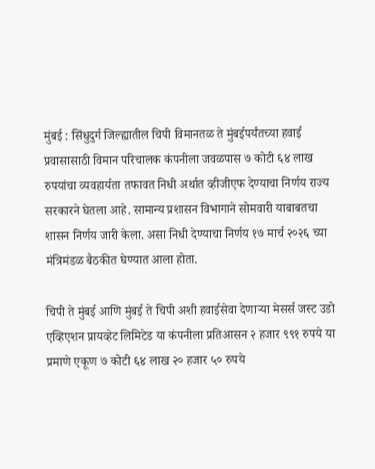मुंबई : सिंधुदुर्ग जिल्ह्यातील चिपी विमानतळ ते मुंबईपर्यंतच्या हवाई प्रवासासाठी विमान परिचालक कंपनीला जवळपास ७ कोटी ६४ लाख रुपयांचा व्यवहार्यता तफावत निधी अर्थात व्हीजीएफ देण्याचा निर्णय राज्य सरकारने घेतला आहे. सामान्य प्रशासन विभागाने सोमवारी याबाबतचा शासन निर्णय जारी केला. असा निधी देण्याचा निर्णय १७ मार्च २०२६ च्या मंत्रिमंडळ बैठकीत घेण्यात आला होता.

चिपी ते मुंबई आणि मुंबई ते चिपी अशी हवाईसेवा देणाऱ्या मेसर्स जस्ट उडो एव्हिएशन प्रायव्हेट लिमिटेड या कंपनीला प्रतिआसन २ हजार ९९१ रुपये या प्रमाणे एकूण ७ कोटी ६४ लाख २० हजार ५० रुपये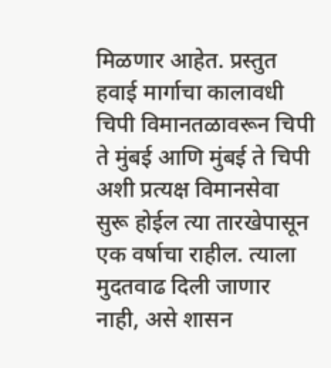मिळणार आहेत. प्रस्तुत हवाई मार्गाचा कालावधी चिपी विमानतळावरून चिपी ते मुंबई आणि मुंबई ते चिपी अशी प्रत्यक्ष विमानसेवा सुरू होईल त्या तारखेपासून एक वर्षाचा राहील. त्याला मुदतवाढ दिली जाणार नाही, असे शासन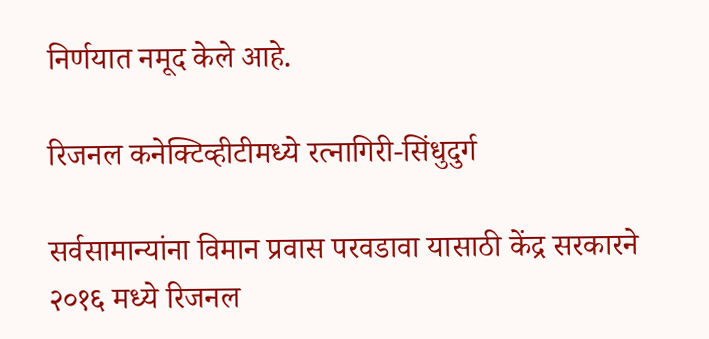निर्णयात नमूद केले आहे.

रिजनल कनेक्टिव्हीटीमध्ये रत्नागिरी-सिंधुदुर्ग

सर्वसामान्यांना विमान प्रवास परवडावा यासाठी केंद्र सरकारने २०१६ मध्ये रिजनल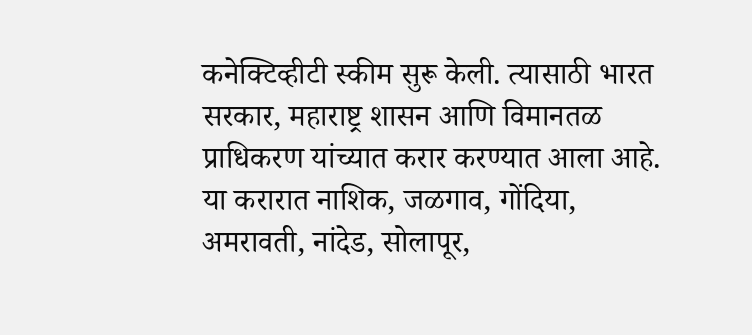कनेक्टिव्हीटी स्कीम सुरू केली. त्यासाठी भारत सरकार, महाराष्ट्र शासन आणि विमानतळ प्राधिकरण यांच्यात करार करण्यात आला आहे. या करारात नाशिक, जळगाव, गोंदिया, अमरावती, नांदेड, सोलापूर,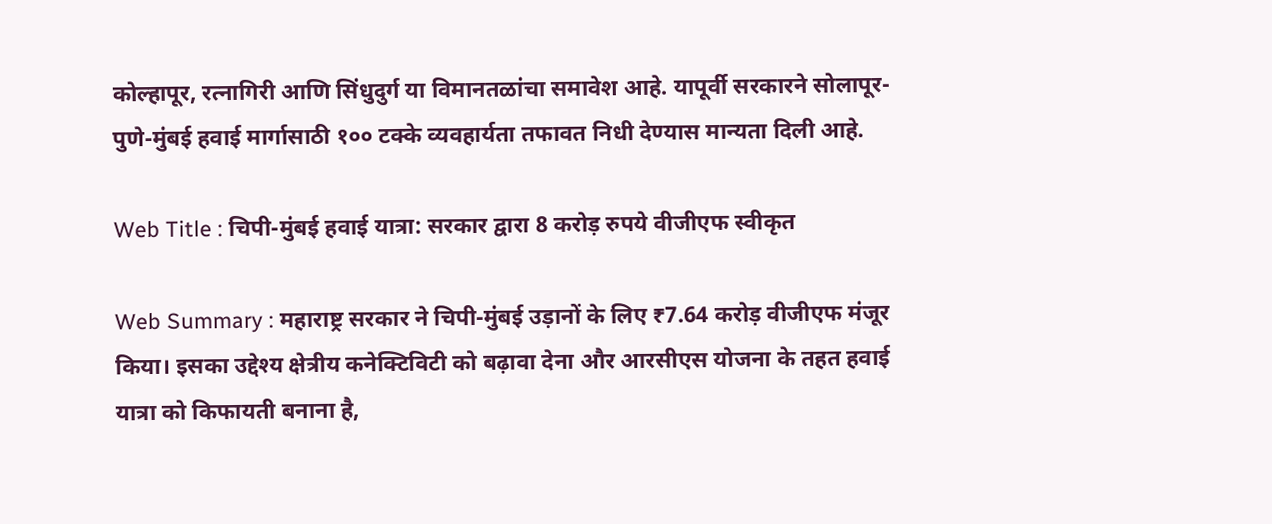कोल्हापूर, रत्नागिरी आणि सिंधुदुर्ग या विमानतळांचा समावेश आहे. यापूर्वी सरकारने सोलापूर-पुणे-मुंबई हवाई मार्गासाठी १०० टक्के व्यवहार्यता तफावत निधी देण्यास मान्यता दिली आहे.

Web Title : चिपी-मुंबई हवाई यात्रा: सरकार द्वारा 8 करोड़ रुपये वीजीएफ स्वीकृत

Web Summary : महाराष्ट्र सरकार ने चिपी-मुंबई उड़ानों के लिए ₹7.64 करोड़ वीजीएफ मंजूर किया। इसका उद्देश्य क्षेत्रीय कनेक्टिविटी को बढ़ावा देना और आरसीएस योजना के तहत हवाई यात्रा को किफायती बनाना है,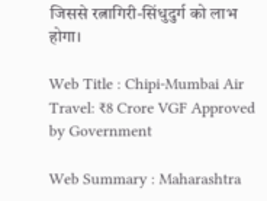जिससे रत्नागिरी-सिंधुदुर्ग को लाभ होगा।

Web Title : Chipi-Mumbai Air Travel: ₹8 Crore VGF Approved by Government

Web Summary : Maharashtra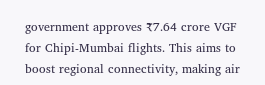government approves ₹7.64 crore VGF for Chipi-Mumbai flights. This aims to boost regional connectivity, making air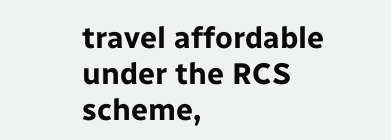travel affordable under the RCS scheme,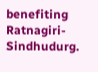benefiting Ratnagiri-Sindhudurg.